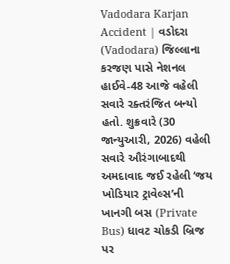Vadodara Karjan Accident | વડોદરા (Vadodara) જિલ્લાના કરજણ પાસે નેશનલ હાઈવે-48 આજે વહેલી સવારે રક્તરંજિત બન્યો હતો. શુક્રવારે (30 જાન્યુઆરી, 2026) વહેલી સવારે ઔરંગાબાદથી અમદાવાદ જઈ રહેલી ‘જય ખોડિયાર ટ્રાવેલ્સ’ની ખાનગી બસ (Private Bus) ધાવટ ચોકડી બ્રિજ પર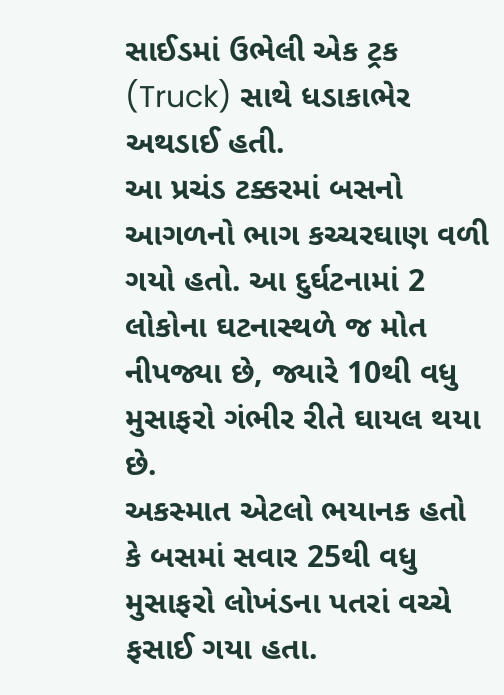સાઈડમાં ઉભેલી એક ટ્રક (Truck) સાથે ધડાકાભેર અથડાઈ હતી.
આ પ્રચંડ ટક્કરમાં બસનો આગળનો ભાગ કચ્ચરઘાણ વળી ગયો હતો. આ દુર્ઘટનામાં 2 લોકોના ઘટનાસ્થળે જ મોત નીપજ્યા છે, જ્યારે 10થી વધુ મુસાફરો ગંભીર રીતે ઘાયલ થયા છે.
અકસ્માત એટલો ભયાનક હતો કે બસમાં સવાર 25થી વધુ મુસાફરો લોખંડના પતરાં વચ્ચે ફસાઈ ગયા હતા.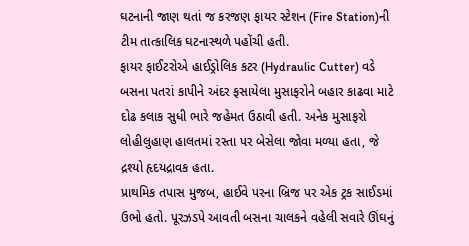ઘટનાની જાણ થતાં જ કરજણ ફાયર સ્ટેશન (Fire Station)ની ટીમ તાત્કાલિક ઘટનાસ્થળે પહોંચી હતી.
ફાયર ફાઈટરોએ હાઈડ્રોલિક કટર (Hydraulic Cutter) વડે બસના પતરાં કાપીને અંદર ફસાયેલા મુસાફરોને બહાર કાઢવા માટે દોઢ કલાક સુધી ભારે જહેમત ઉઠાવી હતી. અનેક મુસાફરો લોહીલુહાણ હાલતમાં રસ્તા પર બેસેલા જોવા મળ્યા હતા, જે દ્રશ્યો હૃદયદ્રાવક હતા.
પ્રાથમિક તપાસ મુજબ, હાઈવે પરના બ્રિજ પર એક ટ્રક સાઈડમાં ઉભો હતો. પૂરઝડપે આવતી બસના ચાલકને વહેલી સવારે ઊંઘનું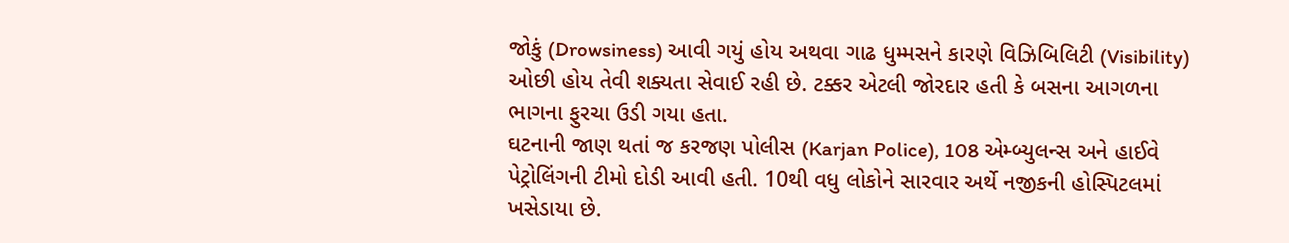જોકું (Drowsiness) આવી ગયું હોય અથવા ગાઢ ધુમ્મસને કારણે વિઝિબિલિટી (Visibility) ઓછી હોય તેવી શક્યતા સેવાઈ રહી છે. ટક્કર એટલી જોરદાર હતી કે બસના આગળના ભાગના ફુરચા ઉડી ગયા હતા.
ઘટનાની જાણ થતાં જ કરજણ પોલીસ (Karjan Police), 108 એમ્બ્યુલન્સ અને હાઈવે પેટ્રોલિંગની ટીમો દોડી આવી હતી. 10થી વધુ લોકોને સારવાર અર્થે નજીકની હોસ્પિટલમાં ખસેડાયા છે.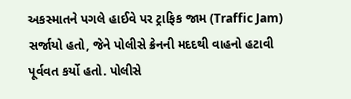અકસ્માતને પગલે હાઈવે પર ટ્રાફિક જામ (Traffic Jam) સર્જાયો હતો, જેને પોલીસે ક્રેનની મદદથી વાહનો હટાવી પૂર્વવત કર્યો હતો. પોલીસે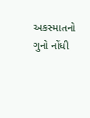અકસ્માતનો ગુનો નોંધી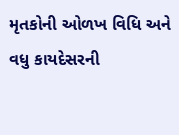મૃતકોની ઓળખ વિધિ અને વધુ કાયદેસરની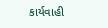કાર્યવાહી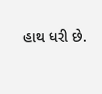હાથ ધરી છે.